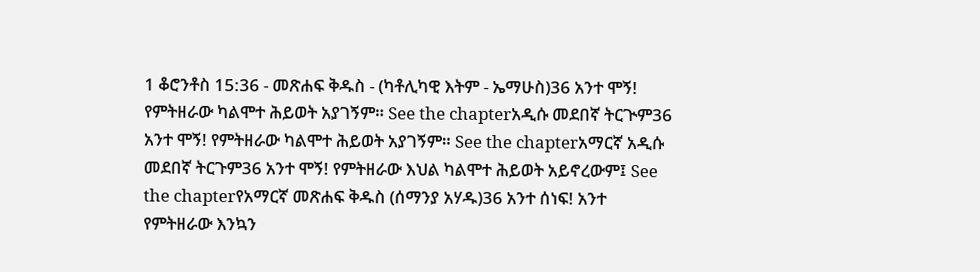1 ቆሮንቶስ 15:36 - መጽሐፍ ቅዱስ - (ካቶሊካዊ እትም - ኤማሁስ)36 አንተ ሞኝ! የምትዘራው ካልሞተ ሕይወት አያገኝም። See the chapterአዲሱ መደበኛ ትርጒም36 አንተ ሞኝ! የምትዘራው ካልሞተ ሕይወት አያገኝም። See the chapterአማርኛ አዲሱ መደበኛ ትርጉም36 አንተ ሞኝ! የምትዘራው እህል ካልሞተ ሕይወት አይኖረውም፤ See the chapterየአማርኛ መጽሐፍ ቅዱስ (ሰማንያ አሃዱ)36 አንተ ሰነፍ! አንተ የምትዘራው እንኳን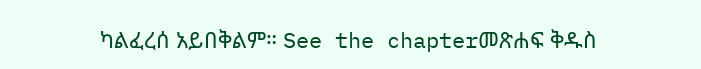ካልፈረሰ አይበቅልም። See the chapterመጽሐፍ ቅዱስ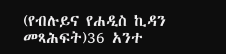(የብሉይና የሐዲስ ኪዳን መጻሕፍት)36 አንተ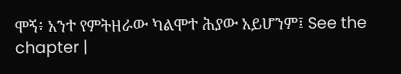ሞኝ፥ አንተ የምትዘራው ካልሞተ ሕያው አይሆንም፤ See the chapter |